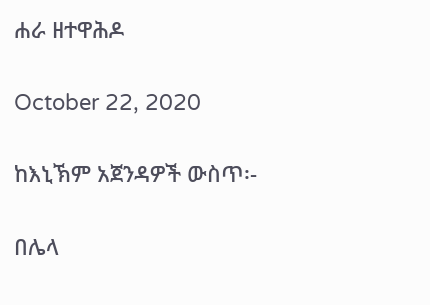ሐራ ዘተዋሕዶ

October 22, 2020

ከእኒኽም አጀንዳዎች ውስጥ፡-

በሌላ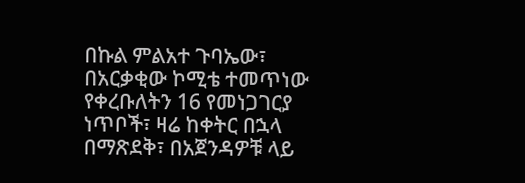በኩል ምልአተ ጉባኤው፣ በአርቃቂው ኮሚቴ ተመጥነው የቀረቡለትን 16 የመነጋገርያ ነጥቦች፣ ዛሬ ከቀትር በኋላ በማጽደቅ፣ በአጀንዳዎቹ ላይ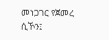መነጋገር የጀመረ ሲኾን፤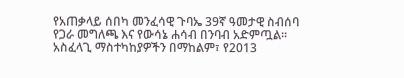የአጠቃላይ ሰበካ መንፈሳዊ ጉባኤ 39ኛ ዓመታዊ ስብሰባ የጋራ መግለጫ እና የውሳኔ ሐሳብ በንባብ አድምጧል፡፡ አስፈላጊ ማስተካከያዎችን በማከልም፣ የ2013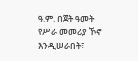ዓ.ም. በጀት ዓመት የሥራ መመሪያ ኾኖ እንዲሠራበት፣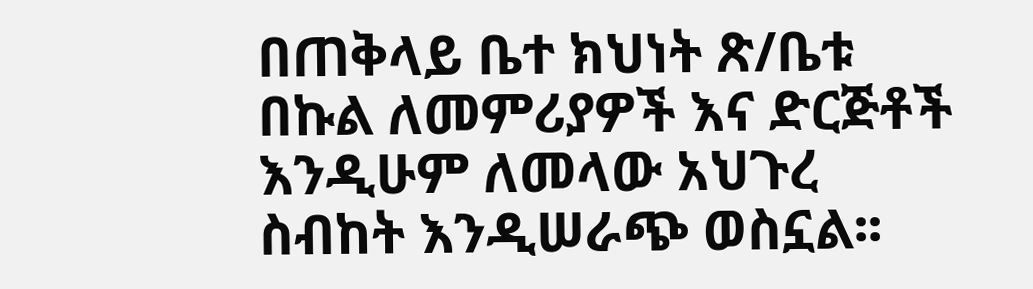በጠቅላይ ቤተ ክህነት ጽ/ቤቱ በኩል ለመምሪያዎች እና ድርጅቶች እንዲሁም ለመላው አህጉረ ስብከት እንዲሠራጭ ወስኗል፡፡